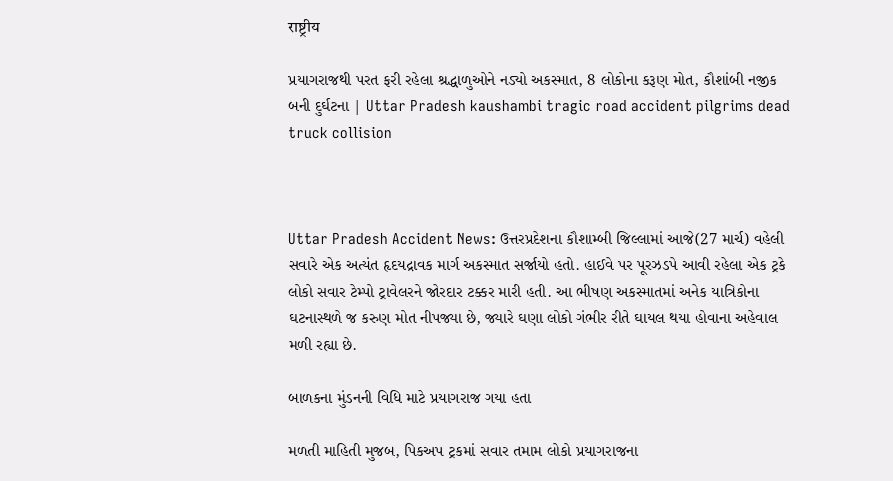राष्ट्रीय

પ્રયાગરાજથી પરત ફરી રહેલા શ્રદ્ધાળુઓને નડ્યો અકસ્માત, 8 લોકોના કરૂણ મોત, કૌશાંબી નજીક બની દુર્ઘટના | Uttar Pradesh kaushambi tragic road accident pilgrims dead truck collision



Uttar Pradesh Accident News: ઉત્તરપ્રદેશના કૌશામ્બી જિલ્લામાં આજે(27 માર્ચ) વહેલી સવારે એક અત્યંત હૃદયદ્રાવક માર્ગ અકસ્માત સર્જાયો હતો. હાઈવે પર પૂરઝડપે આવી રહેલા એક ટ્રકે લોકો સવાર ટેમ્પો ટ્રાવેલરને જોરદાર ટક્કર મારી હતી. આ ભીષણ અકસ્માતમાં અનેક યાત્રિકોના ઘટનાસ્થળે જ કરુણ મોત નીપજ્યા છે, જ્યારે ઘણા લોકો ગંભીર રીતે ઘાયલ થયા હોવાના અહેવાલ મળી રહ્યા છે.

બાળકના મુંડનની વિધિ માટે પ્રયાગરાજ ગયા હતા

મળતી માહિતી મુજબ, પિકઅપ ટ્રકમાં સવાર તમામ લોકો પ્રયાગરાજના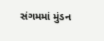સંગમમાં મુંડન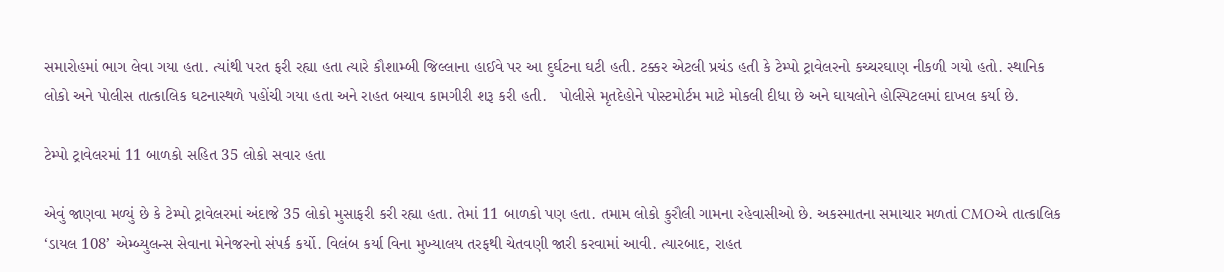સમારોહમાં ભાગ લેવા ગયા હતા. ત્યાંથી પરત ફરી રહ્યા હતા ત્યારે કૌશામ્બી જિલ્લાના હાઈવે પર આ દુર્ઘટના ઘટી હતી. ટક્કર એટલી પ્રચંડ હતી કે ટેમ્પો ટ્રાવેલરનો કચ્ચરઘાણ નીકળી ગયો હતો. સ્થાનિક લોકો અને પોલીસ તાત્કાલિક ઘટનાસ્થળે પહોંચી ગયા હતા અને રાહત બચાવ કામગીરી શરૂ કરી હતી.   પોલીસે મૃતદેહોને પોસ્ટમોર્ટમ માટે મોકલી દીધા છે અને ઘાયલોને હોસ્પિટલમાં દાખલ કર્યા છે.

ટેમ્પો ટ્રાવેલરમાં 11 બાળકો સહિત 35 લોકો સવાર હતા

એવું જાણવા મળ્યું છે કે ટેમ્પો ટ્રાવેલરમાં અંદાજે 35 લોકો મુસાફરી કરી રહ્યા હતા. તેમાં 11 બાળકો પણ હતા. તમામ લોકો કુરૌલી ગામના રહેવાસીઓ છે. અકસ્માતના સમાચાર મળતાં CMOએ તાત્કાલિક ‘ડાયલ 108’ એમ્બ્યુલન્સ સેવાના મેનેજરનો સંપર્ક કર્યો. વિલંબ કર્યા વિના મુખ્યાલય તરફથી ચેતવણી જારી કરવામાં આવી. ત્યારબાદ, રાહત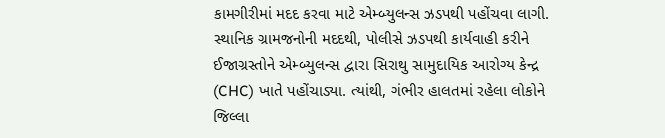કામગીરીમાં મદદ કરવા માટે એમ્બ્યુલન્સ ઝડપથી પહોંચવા લાગી. સ્થાનિક ગ્રામજનોની મદદથી, પોલીસે ઝડપથી કાર્યવાહી કરીને ઈજાગ્રસ્તોને એમ્બ્યુલન્સ દ્વારા સિરાથુ સામુદાયિક આરોગ્ય કેન્દ્ર (CHC) ખાતે પહોંચાડ્યા. ત્યાંથી, ગંભીર હાલતમાં રહેલા લોકોને જિલ્લા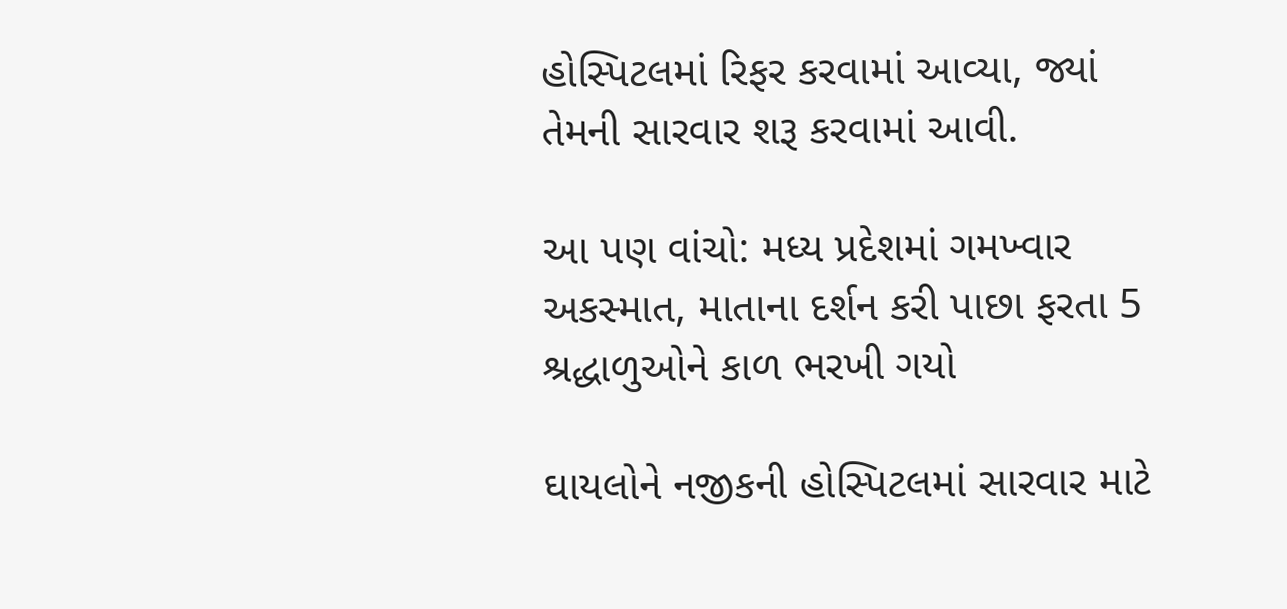હોસ્પિટલમાં રિફર કરવામાં આવ્યા, જ્યાં તેમની સારવાર શરૂ કરવામાં આવી.

આ પણ વાંચો: મધ્ય પ્રદેશમાં ગમખ્વાર અકસ્માત, માતાના દર્શન કરી પાછા ફરતા 5 શ્રદ્ધાળુઓને કાળ ભરખી ગયો

ઘાયલોને નજીકની હોસ્પિટલમાં સારવાર માટે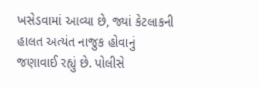ખસેડવામાં આવ્યા છે, જ્યાં કેટલાકની હાલત અત્યંત નાજુક હોવાનું જણાવાઈ રહ્યું છે. પોલીસે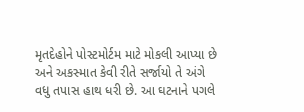મૃતદેહોને પોસ્ટમોર્ટમ માટે મોકલી આપ્યા છે અને અકસ્માત કેવી રીતે સર્જાયો તે અંગે વધુ તપાસ હાથ ધરી છે. આ ઘટનાને પગલે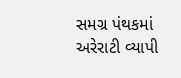સમગ્ર પંથકમાં અરેરાટી વ્યાપી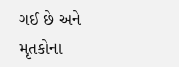ગઈ છે અને મૃતકોના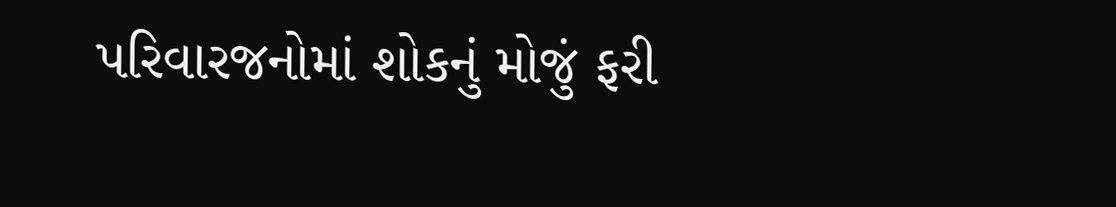પરિવારજનોમાં શોકનું મોજું ફરી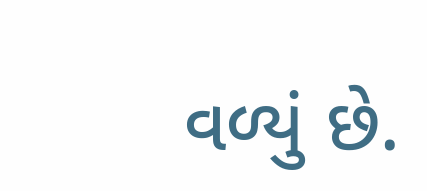વળ્યું છે.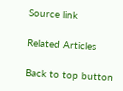Source link

Related Articles

Back to top button